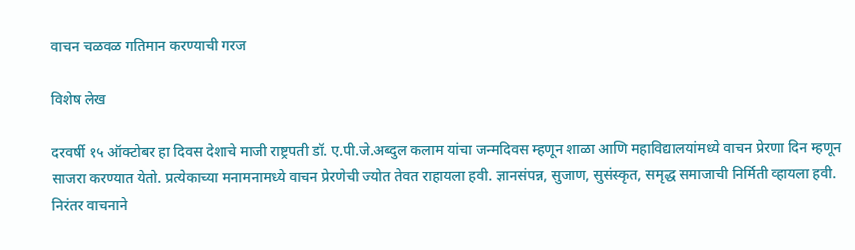वाचन चळवळ गतिमान करण्याची गरज

विशेष लेख

दरवर्षी १५ ऑक्टोबर हा दिवस देशाचे माजी राष्ट्रपती डॉ. ए.पी.जे.अब्दुल कलाम यांचा जन्मदिवस म्हणून शाळा आणि महाविद्यालयांमध्ये वाचन प्रेरणा दिन म्हणून साजरा करण्यात येतो. प्रत्येकाच्या मनामनामध्ये वाचन प्रेरणेची ज्योत तेवत राहायला हवी. ज्ञानसंपन्न, सुजाण, सुसंस्कृत, समृद्ध समाजाची निर्मिती व्हायला हवी. निरंतर वाचनाने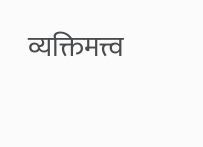व्यक्तिमत्त्व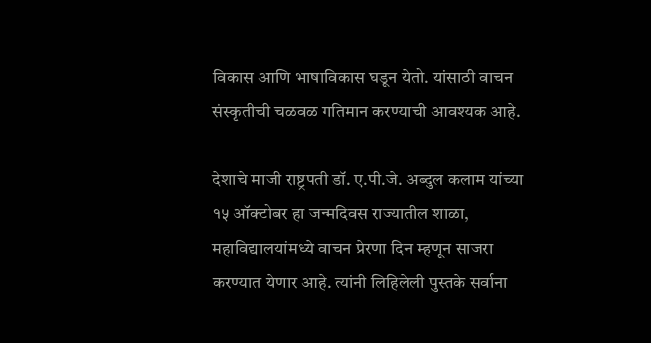विकास आणि भाषाविकास घडून येतो. यांसाठी वाचन संस्कृतीची चळवळ गतिमान करण्याची आवश्यक आहे.

देशाचे माजी राष्ट्रपती डॉ. ए.पी.जे. अब्दुल कलाम यांच्या १५ ऑक्टोबर हा जन्मदिवस राज्यातील शाळा, महाविद्यालयांमध्ये वाचन प्रेरणा दिन म्हणून साजरा करण्यात येणार आहे. त्यांनी लिहिलेली पुस्तके सर्वाना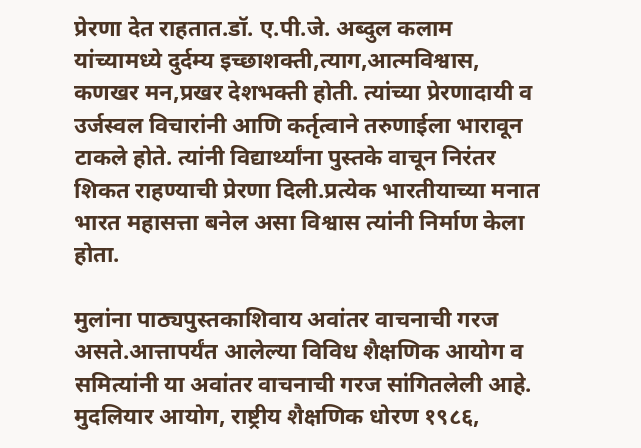प्रेरणा देत राहतात.डॉ. ए.पी.जे. अब्दुल कलाम यांच्यामध्ये दुर्दम्य इच्छाशक्ती,त्याग,आत्मविश्वास, कणखर मन,प्रखर देशभक्ती होती. त्यांच्या प्रेरणादायी व उर्जस्वल विचारांनी आणि कर्तृत्वाने तरुणाईला भारावून टाकले होते. त्यांनी विद्यार्थ्यांना पुस्तके वाचून निरंतर शिकत राहण्याची प्रेरणा दिली.प्रत्येक भारतीयाच्या मनात भारत महासत्ता बनेल असा विश्वास त्यांनी निर्माण केला होता.

मुलांना पाठ्यपुस्तकाशिवाय अवांतर वाचनाची गरज असते.आत्तापर्यंत आलेल्या विविध शैक्षणिक आयोग व समित्यांनी या अवांतर वाचनाची गरज सांगितलेली आहे. मुदलियार आयोग, राष्ट्रीय शैक्षणिक धोरण १९८६,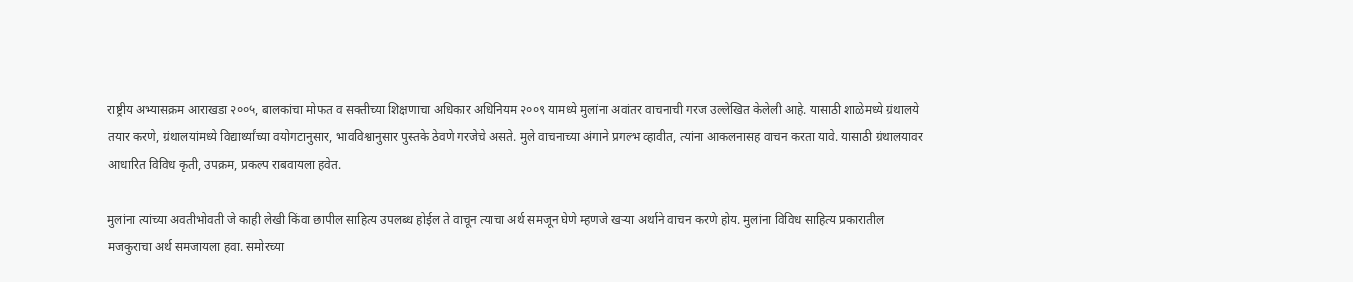राष्ट्रीय अभ्यासक्रम आराखडा २००५, बालकांचा मोफत व सक्तीच्या शिक्षणाचा अधिकार अधिनियम २००९ यामध्ये मुलांना अवांतर वाचनाची गरज उल्लेखित केलेली आहे. यासाठी शाळेमध्ये ग्रंथालये तयार करणे, ग्रंथालयांमध्ये विद्यार्थ्यांच्या वयोगटानुसार, भावविश्वानुसार पुस्तके ठेवणे गरजेचे असते. मुले वाचनाच्या अंगाने प्रगल्भ व्हावीत, त्यांना आकलनासह वाचन करता यावे. यासाठी ग्रंथालयावर आधारित विविध कृती, उपक्रम, प्रकल्प राबवायला हवेत.

मुलांना त्यांच्या अवतीभोवती जे काही लेखी किंवा छापील साहित्य उपलब्ध होईल ते वाचून त्याचा अर्थ समजून घेणे म्हणजे खऱ्या अर्थाने वाचन करणे होय. मुलांना विविध साहित्य प्रकारातील मजकुराचा अर्थ समजायला हवा. समोरच्या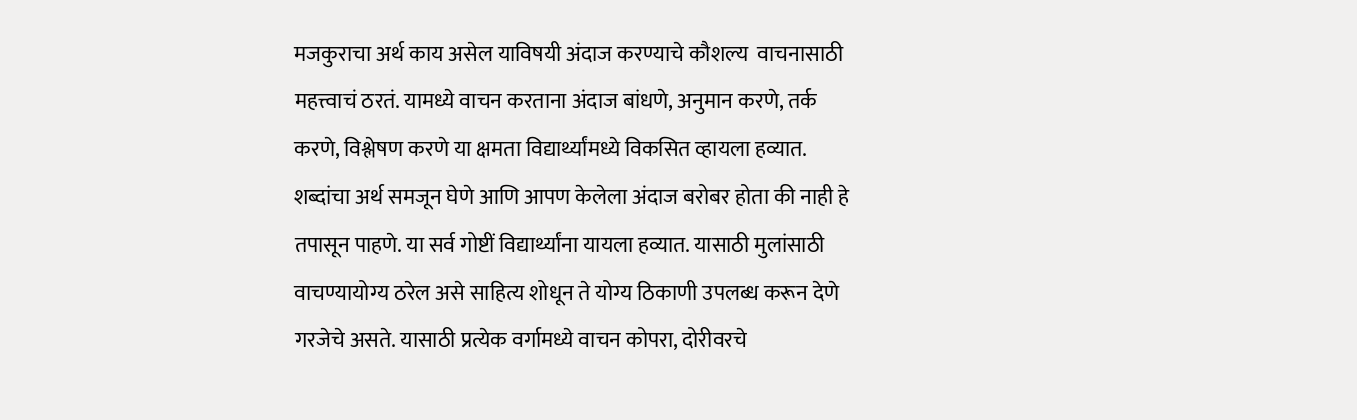मजकुराचा अर्थ काय असेल याविषयी अंदाज करण्याचे कौशल्य  वाचनासाठी महत्त्वाचं ठरतं. यामध्ये वाचन करताना अंदाज बांधणे, अनुमान करणे, तर्क करणे, विश्लेषण करणे या क्षमता विद्यार्थ्यांमध्ये विकसित व्हायला हव्यात. शब्दांचा अर्थ समजून घेणे आणि आपण केलेला अंदाज बरोबर होता की नाही हे तपासून पाहणे. या सर्व गोष्टीं विद्यार्थ्यांना यायला हव्यात. यासाठी मुलांसाठी वाचण्यायोग्य ठरेल असे साहित्य शोधून ते योग्य ठिकाणी उपलब्ध करून देणे गरजेचे असते. यासाठी प्रत्येक वर्गामध्ये वाचन कोपरा, दोरीवरचे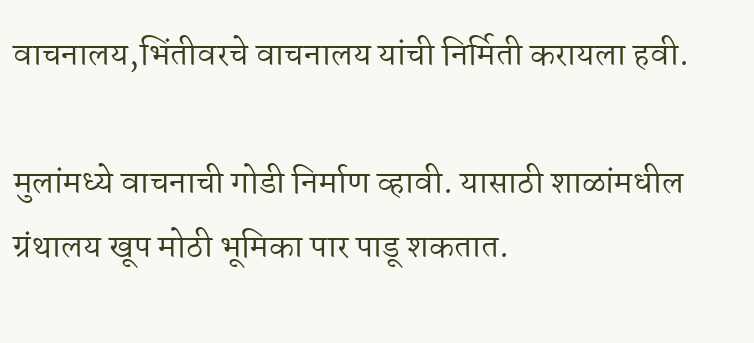वाचनालय,भिंतीवरचे वाचनालय यांची निर्मिती करायला हवी.

मुलांमध्ये वाचनाची गोडी निर्माण व्हावी. यासाठी शाळांमधील ग्रंथालय खूप मोठी भूमिका पार पाडू शकतात.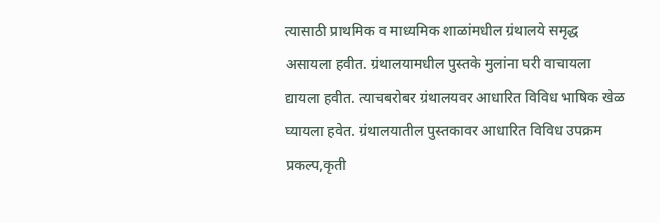त्यासाठी प्राथमिक व माध्यमिक शाळांमधील ग्रंथालये समृद्ध असायला हवीत. ग्रंथालयामधील पुस्तके मुलांना घरी वाचायला द्यायला हवीत. त्याचबरोबर ग्रंथालयवर आधारित विविध भाषिक खेळ घ्यायला हवेत. ग्रंथालयातील पुस्तकावर आधारित विविध उपक्रम प्रकल्प,कृती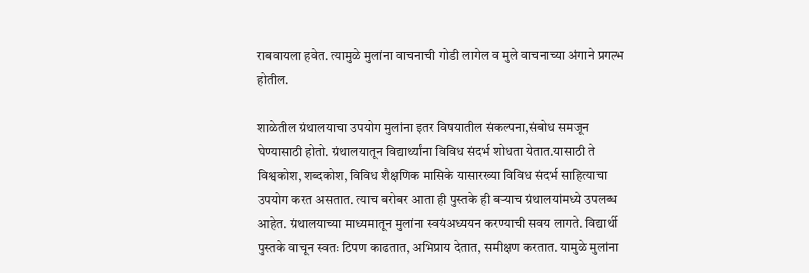राबवायला हवेत. त्यामुळे मुलांना वाचनाची गोडी लागेल व मुले वाचनाच्या अंगाने प्रगल्भ होतील.

शाळेतील ग्रंथालयाचा उपयोग मुलांना इतर विषयातील संकल्पना,संबोध समजून घेण्यासाठी होतो. ग्रंथालयातून विद्यार्थ्यांना विविध संदर्भ शोधता येतात.यासाठी ते विश्वकोश, शब्दकोश, विविध शैक्षणिक मासिके यासारख्या विविध संदर्भ साहित्याचा उपयोग करत असतात. त्याच बरोबर आता ही पुस्तके ही बऱ्याच ग्रंथालयांमध्ये उपलब्ध आहेत. ग्रंथालयाच्या माध्यमातून मुलांना स्वयंअध्ययन करण्याची सवय लागते. विद्यार्थी पुस्तके वाचून स्वतः टिपण काढतात, अभिप्राय देतात, समीक्षण करतात. यामुळे मुलांना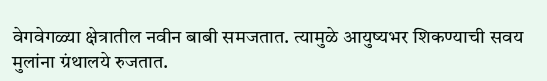वेगवेगळ्या क्षेत्रातील नवीन बाबी समजतात. त्यामुळे आयुष्यभर शिकण्याची सवय मुलांना ग्रंथालये रुजतात.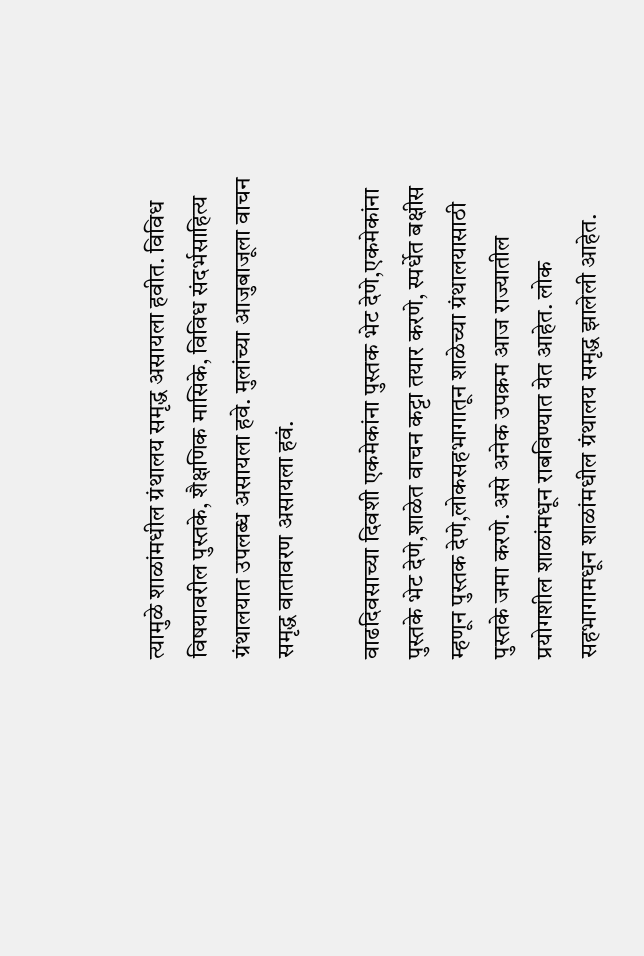त्यामुळे शाळांमधील ग्रंथालय समृद्ध असायला हवीत. विविध विषयावरील पुस्तके, शैक्षणिक मासिके, विविध संदर्भसाहित्य ग्रंथालयात उपलब्ध असायला हवे. मुलांच्या आजुबाजूला वाचन समृद्ध वातावरण असायला हवं.

वाढदिवसाच्या दिवशी एकमेकांना पुस्तक भेट देणे,एकमेकांना पुस्तके भेट देणे,शाळेत वाचन कट्टा तयार करणे, स्पर्धेत बक्षीस म्हणून पुस्तक देणे,लोकसहभागातून शाळेच्या ग्रंथालयासाठी पुस्तके जमा करणे. असे अनेक उपक्रम आज राज्यातील प्रयोगशील शाळांमधून राबविण्यात येत आहेत. लोक सहभागामधून शाळांमधील ग्रंथालय समृद्ध झालेली आहेत.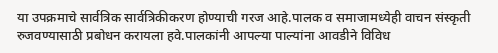या उपक्रमाचे सार्वत्रिक सार्वत्रिकीकरण होण्याची गरज आहे.पालक व समाजामध्येही वाचन संस्कृती रुजवण्यासाठी प्रबोधन करायला हवे.पालकांनी आपल्या पाल्यांना आवडीने विविध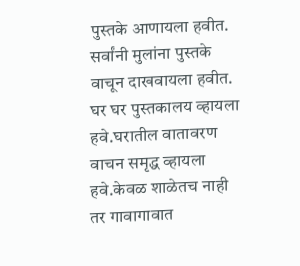पुस्तके आणायला हवीत. सर्वांनी मुलांना पुस्तके वाचून दाखवायला हवीत. घर घर पुस्तकालय व्हायला हवे.घरातील वातावरण वाचन समृद्ध व्हायला हवे.केवळ शाळेतच नाही तर गावागावात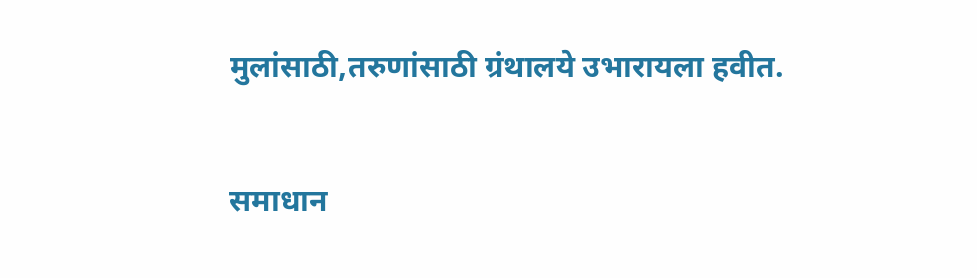मुलांसाठी,तरुणांसाठी ग्रंथालये उभारायला हवीत.

समाधान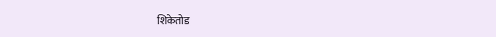शिकेतोड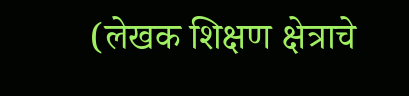(लेखक शिक्षण क्षेत्राचे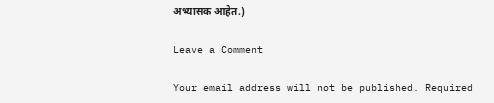अभ्यासक आहेत.)

Leave a Comment

Your email address will not be published. Required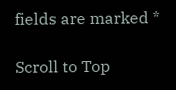fields are marked *

Scroll to Top